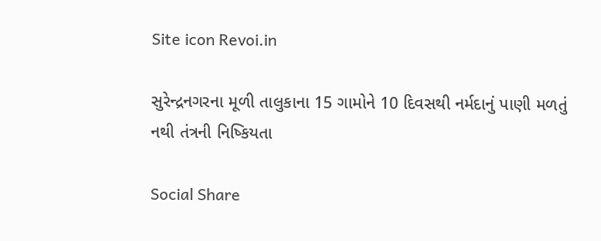Site icon Revoi.in

સુરેન્દ્રનગરના મૂળી તાલુકાના 15 ગામોને 10 દિવસથી નર્મદાનું પાણી મળતું નથી તંત્રની નિષ્કિયતા

Social Share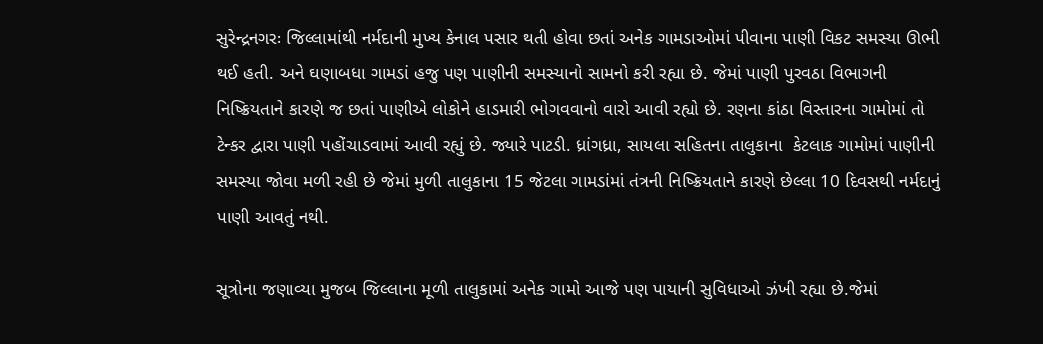સુરેન્દ્રનગરઃ જિલ્લામાંથી નર્મદાની મુખ્ય કેનાલ પસાર થતી હોવા છતાં અનેક ગામડાઓમાં પીવાના પાણી વિકટ સમસ્યા ઊભી થઈ હતી. અને ઘણાબધા ગામડાં હજુ પણ પાણીની સમસ્યાનો સામનો કરી રહ્યા છે. જેમાં પાણી પુરવઠા વિભાગની નિષ્ક્રિયતાને કારણે જ છતાં પાણીએ લોકોને હાડમારી ભોગવવાનો વારો આવી રહ્યો છે. રણના કાંઠા વિસ્તારના ગામોમાં તો ટેન્કર દ્વારા પાણી પહોંચાડવામાં આવી રહ્યું છે. જ્યારે પાટડી. ધ્રાંગધ્રા, સાયલા સહિતના તાલુકાના  કેટલાક ગામોમાં પાણીની સમસ્યા જોવા મળી રહી છે જેમાં મુળી તાલુકાના 15 જેટલા ગામડાંમાં તંત્રની નિષ્ક્રિયતાને કારણે છેલ્લા 10 દિવસથી નર્મદાનું પાણી આવતું નથી.

સૂત્રોના જણાવ્યા મુજબ જિલ્લાના મૂળી તાલુકામાં અનેક ગામો આજે પણ પાયાની સુવિધાઓ ઝંખી રહ્યા છે.જેમાં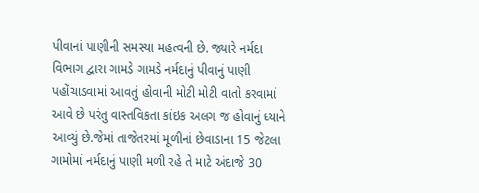પીવાનાં પાણીની સમસ્યા મહત્વની છે. જ્યારે નર્મદા વિભાગ દ્વારા ગામડે ગામડે નર્મદાનું પીવાનું પાણી પહોંચાડવામાં આવતું હોવાની મોટી મોટી વાતો કરવામાં આવે છે પરંતુ વાસ્તવિકતા કાંઇક અલગ જ હોવાનું ધ્યાને આવ્યું છે.જેમાં તાજેતરમાં મૂળીનાં છેવાડાના 15 જેટલા ગામોમાં નર્મદાનું પાણી મળી રહે તે માટે અંદાજે 30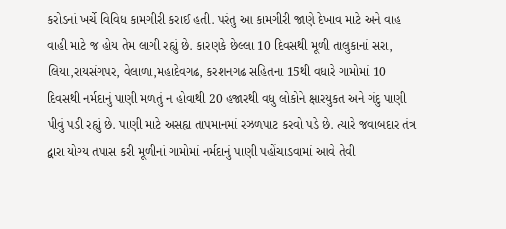કરોડનાં ખર્ચે વિવિધ કામગીરી કરાઈ હતી. પરંતુ આ કામગીરી જાણે દેખાવ માટે અને વાહ વાહી માટે જ હોય તેમ લાગી રહ્યું છે. કારણકે છેલ્લા 10 દિવસથી મૂળી તાલુકાનાં સરા, લિયા,રાયસંગપર, વેલાળા,મહાદેવગઢ, કરશનગઢ સહિતના 15થી વધારે ગામોમાં 10 દિવસથી નર્મદાનું પાણી મળતું ન હોવાથી 20 હજારથી વધુ લોકોને ક્ષારયુકત અને ગંદુ પાણી પીવું પડી રહ્યું છે. પાણી માટે અસહ્ય તાપમાનમાં રઝળપાટ કરવો પડે છે. ત્યારે જવાબદાર તંત્ર દ્વારા યોગ્ય તપાસ કરી મૂળીનાં ગામોમાં નર્મદાનું પાણી પહોંચાડવામાં આવે તેવી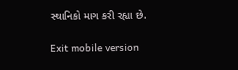સ્થાનિકો માગ કરી રહ્યા છે.

Exit mobile version